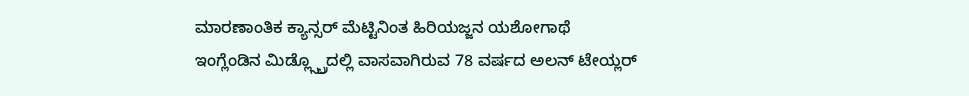ಮಾರಣಾಂತಿಕ ಕ್ಯಾನ್ಸರ್ ಮೆಟ್ಟಿನಿಂತ ಹಿರಿಯಜ್ಜನ ಯಶೋಗಾಥೆ
ಇಂಗ್ಲೆಂಡಿನ ಮಿಡ್ಲ್ಸ್ಬ್ರೊದಲ್ಲಿ ವಾಸವಾಗಿರುವ 78 ವರ್ಷದ ಅಲನ್ ಟೇಯ್ಲರ್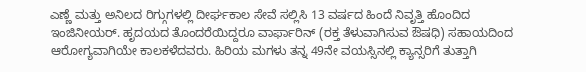ಎಣ್ಣೆ ಮತ್ತು ಅನಿಲದ ರಿಗ್ಗುಗಳಲ್ಲಿ ದೀರ್ಘಕಾಲ ಸೇವೆ ಸಲ್ಲಿಸಿ 13 ವರ್ಷದ ಹಿಂದೆ ನಿವೃತ್ತಿ ಹೊಂದಿದ ಇಂಜಿನೀಯರ್. ಹೃದಯದ ತೊಂದರೆಯಿದ್ದರೂ ವಾರ್ಫಾರಿನ್ (ರಕ್ತ ತೆಳುವಾಗಿಸುವ ಔಷಧಿ) ಸಹಾಯದಿಂದ ಆರೋಗ್ಯವಾಗಿಯೇ ಕಾಲಕಳೆದವರು. ಹಿರಿಯ ಮಗಳು ತನ್ನ 49ನೇ ವಯಸ್ಸಿನಲ್ಲಿ ಕ್ಯಾನ್ಸರಿಗೆ ತುತ್ತಾಗಿ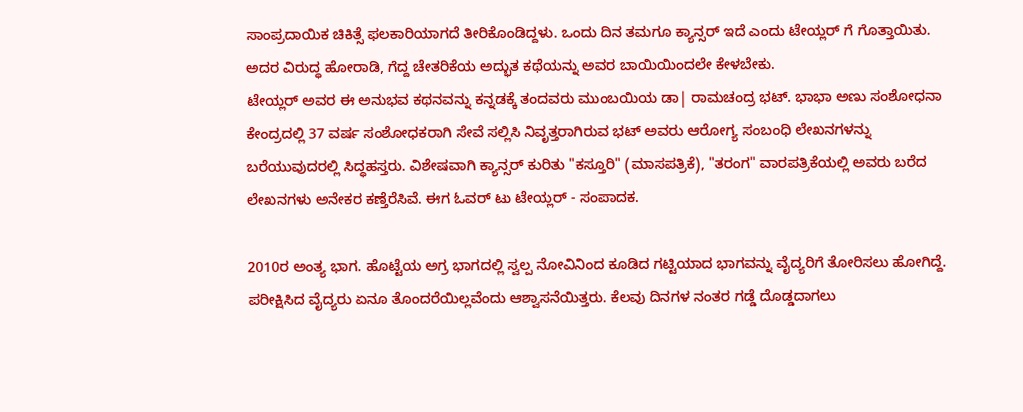ಸಾಂಪ್ರದಾಯಿಕ ಚಿಕಿತ್ಸೆ ಫಲಕಾರಿಯಾಗದೆ ತೀರಿಕೊಂಡಿದ್ದಳು. ಒಂದು ದಿನ ತಮಗೂ ಕ್ಯಾನ್ಸರ್ ಇದೆ ಎಂದು ಟೇಯ್ಲರ್ ಗೆ ಗೊತ್ತಾಯಿತು. ಅದರ ವಿರುದ್ಧ ಹೋರಾಡಿ, ಗೆದ್ದ ಚೇತರಿಕೆಯ ಅದ್ಭುತ ಕಥೆಯನ್ನು ಅವರ ಬಾಯಿಯಿಂದಲೇ ಕೇಳಬೇಕು.
ಟೇಯ್ಲರ್ ಅವರ ಈ ಅನುಭವ ಕಥನವನ್ನು ಕನ್ನಡಕ್ಕೆ ತಂದವರು ಮುಂಬಯಿಯ ಡಾ| ರಾಮಚಂದ್ರ ಭಟ್. ಭಾಭಾ ಅಣು ಸಂಶೋಧನಾ ಕೇಂದ್ರದಲ್ಲಿ 37 ವರ್ಷ ಸಂಶೋಧಕರಾಗಿ ಸೇವೆ ಸಲ್ಲಿಸಿ ನಿವೃತ್ತರಾಗಿರುವ ಭಟ್ ಅವರು ಆರೋಗ್ಯ ಸಂಬಂಧಿ ಲೇಖನಗಳನ್ನು ಬರೆಯುವುದರಲ್ಲಿ ಸಿದ್ಧಹಸ್ತರು. ವಿಶೇಷವಾಗಿ ಕ್ಯಾನ್ಸರ್ ಕುರಿತು "ಕಸ್ತೂರಿ" (ಮಾಸಪತ್ರಿಕೆ), "ತರಂಗ" ವಾರಪತ್ರಿಕೆಯಲ್ಲಿ ಅವರು ಬರೆದ ಲೇಖನಗಳು ಅನೇಕರ ಕಣ್ತೆರೆಸಿವೆ. ಈಗ ಓವರ್ ಟು ಟೇಯ್ಲರ್ - ಸಂಪಾದಕ.

2010ರ ಅಂತ್ಯ ಭಾಗ. ಹೊಟ್ಟೆಯ ಅಗ್ರ ಭಾಗದಲ್ಲಿ ಸ್ವಲ್ಪ ನೋವಿನಿಂದ ಕೂಡಿದ ಗಟ್ಟಿಯಾದ ಭಾಗವನ್ನು ವೈದ್ಯರಿಗೆ ತೋರಿಸಲು ಹೋಗಿದ್ದೆ. ಪರೀಕ್ಷಿಸಿದ ವೈದ್ಯರು ಏನೂ ತೊಂದರೆಯಿಲ್ಲವೆಂದು ಆಶ್ವಾಸನೆಯಿತ್ತರು. ಕೆಲವು ದಿನಗಳ ನಂತರ ಗಡ್ಡೆ ದೊಡ್ಡದಾಗಲು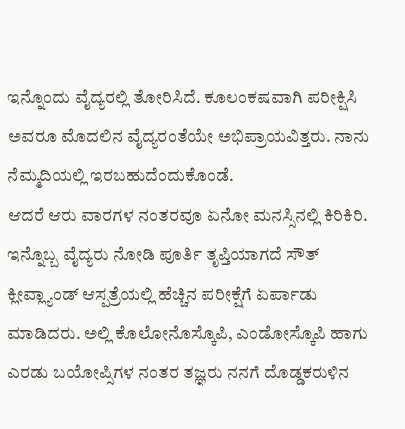ಇನ್ನೊಂದು ವೈದ್ಯರಲ್ಲಿ ತೋರಿಸಿದೆ. ಕೂಲಂಕಷವಾಗಿ ಪರೀಕ್ಷಿಸಿ ಅವರೂ ಮೊದಲಿನ ವೈದ್ಯರಂತೆಯೇ ಅಭಿಪ್ರಾಯವಿತ್ತರು. ನಾನು ನೆಮ್ಮದಿಯಲ್ಲಿ ಇರಬಹುದೆಂದುಕೊಂಡೆ.
ಆದರೆ ಆರು ವಾರಗಳ ನಂತರವೂ ಏನೋ ಮನಸ್ಸಿನಲ್ಲಿ ಕಿರಿಕಿರಿ. ಇನ್ನೊಬ್ಬ ವೈದ್ಯರು ನೋಡಿ ಪೂರ್ತಿ ತೃಪ್ತಿಯಾಗದೆ ಸೌತ್ ಕ್ಲೀವ್ಲ್ಯಾಂಡ್ ಆಸ್ಪತ್ರೆಯಲ್ಲಿ ಹೆಚ್ಚಿನ ಪರೀಕ್ಷೆಗೆ ಏರ್ಪಾಡು ಮಾಡಿದರು. ಅಲ್ಲಿ ಕೊಲೋನೊಸ್ಕೊಪಿ, ಎಂಡೋಸ್ಕೊಪಿ ಹಾಗು ಎರಡು ಬಯೋಪ್ಸಿಗಳ ನಂತರ ತಜ್ಞರು ನನಗೆ ದೊಡ್ಡಕರುಳಿನ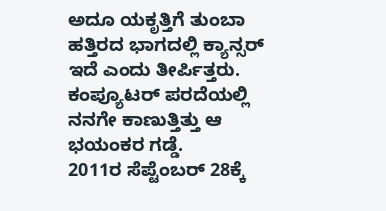ಅದೂ ಯಕೃತ್ತಿಗೆ ತುಂಬಾ ಹತ್ತಿರದ ಭಾಗದಲ್ಲಿ ಕ್ಯಾನ್ಸರ್ ಇದೆ ಎಂದು ತೀರ್ಪಿತ್ತರು. ಕಂಪ್ಯೂಟರ್ ಪರದೆಯಲ್ಲಿ ನನಗೇ ಕಾಣುತ್ತಿತ್ತು ಆ ಭಯಂಕರ ಗಡ್ಡೆ.
2011ರ ಸೆಪ್ಟೆಂಬರ್ 28ಕ್ಕೆ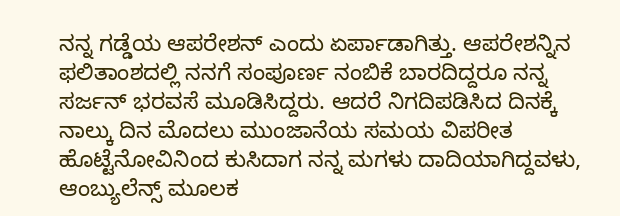ನನ್ನ ಗಡ್ಡೆಯ ಆಪರೇಶನ್ ಎಂದು ಏರ್ಪಾಡಾಗಿತ್ತು. ಆಪರೇಶನ್ನಿನ ಫಲಿತಾಂಶದಲ್ಲಿ ನನಗೆ ಸಂಪೂರ್ಣ ನಂಬಿಕೆ ಬಾರದಿದ್ದರೂ ನನ್ನ ಸರ್ಜನ್ ಭರವಸೆ ಮೂಡಿಸಿದ್ದರು. ಆದರೆ ನಿಗದಿಪಡಿಸಿದ ದಿನಕ್ಕೆ ನಾಲ್ಕು ದಿನ ಮೊದಲು ಮುಂಜಾನೆಯ ಸಮಯ ವಿಪರೀತ ಹೊಟ್ಟೆನೋವಿನಿಂದ ಕುಸಿದಾಗ ನನ್ನ ಮಗಳು ದಾದಿಯಾಗಿದ್ದವಳು, ಆಂಬ್ಯುಲೆನ್ಸ್ ಮೂಲಕ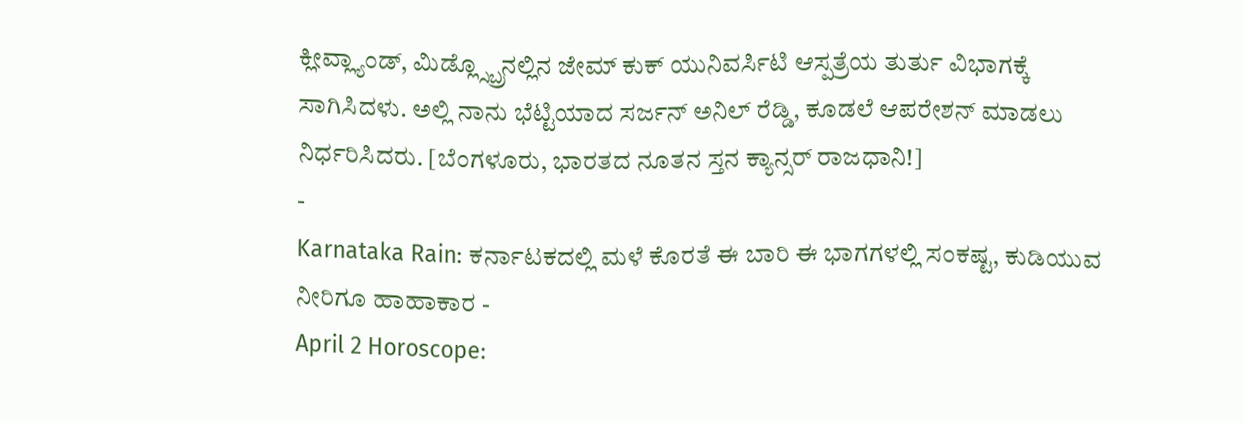ಕ್ಲೀವ್ಲ್ಯಾಂಡ್, ಮಿಡ್ಲ್ಸ್ಬ್ರೊನಲ್ಲಿನ ಜೇಮ್ ಕುಕ್ ಯುನಿವರ್ಸಿಟಿ ಆಸ್ಪತ್ರೆಯ ತುರ್ತು ವಿಭಾಗಕ್ಕೆ ಸಾಗಿಸಿದಳು. ಅಲ್ಲಿ ನಾನು ಭೆಟ್ಟಿಯಾದ ಸರ್ಜನ್ ಅನಿಲ್ ರೆಡ್ಡಿ, ಕೂಡಲೆ ಆಪರೇಶನ್ ಮಾಡಲು ನಿರ್ಧರಿಸಿದರು. [ಬೆಂಗಳೂರು, ಭಾರತದ ನೂತನ ಸ್ತನ ಕ್ಯಾನ್ಸರ್ ರಾಜಧಾನಿ!]
-
Karnataka Rain: ಕರ್ನಾಟಕದಲ್ಲಿ ಮಳೆ ಕೊರತೆ ಈ ಬಾರಿ ಈ ಭಾಗಗಳಲ್ಲಿ ಸಂಕಷ್ಟ, ಕುಡಿಯುವ ನೀರಿಗೂ ಹಾಹಾಕಾರ -
April 2 Horoscope: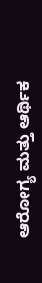ಆರೋಗ್ಯ ಮತ್ತು ಆರ್ಥಿಕ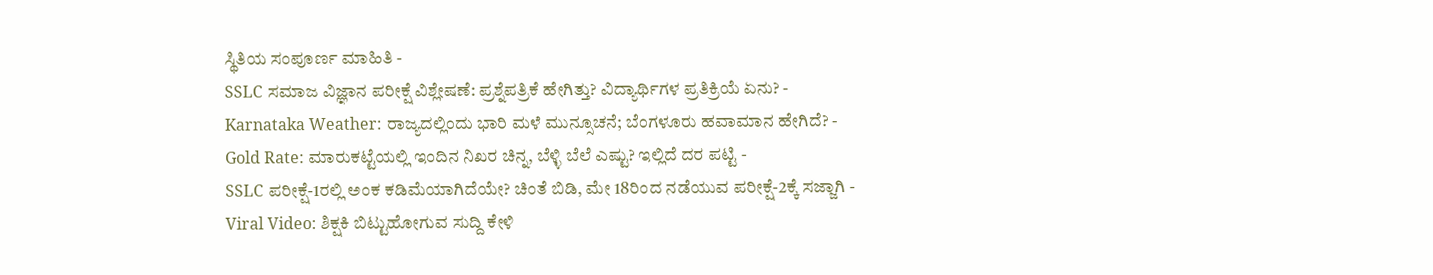ಸ್ಥಿತಿಯ ಸಂಪೂರ್ಣ ಮಾಹಿತಿ -
SSLC ಸಮಾಜ ವಿಜ್ಞಾನ ಪರೀಕ್ಷೆ ವಿಶ್ಲೇಷಣೆ: ಪ್ರಶ್ನೆಪತ್ರಿಕೆ ಹೇಗಿತ್ತು? ವಿದ್ಯಾರ್ಥಿಗಳ ಪ್ರತಿಕ್ರಿಯೆ ಏನು? -
Karnataka Weather: ರಾಜ್ಯದಲ್ಲಿಂದು ಭಾರಿ ಮಳೆ ಮುನ್ಸೂಚನೆ; ಬೆಂಗಳೂರು ಹವಾಮಾನ ಹೇಗಿದೆ? -
Gold Rate: ಮಾರುಕಟ್ಟೆಯಲ್ಲಿ ಇಂದಿನ ನಿಖರ ಚಿನ್ನ, ಬೆಳ್ಳಿ ಬೆಲೆ ಎಷ್ಟು? ಇಲ್ಲಿದೆ ದರ ಪಟ್ಟಿ -
SSLC ಪರೀಕ್ಷೆ-1ರಲ್ಲಿ ಅಂಕ ಕಡಿಮೆಯಾಗಿದೆಯೇ? ಚಿಂತೆ ಬಿಡಿ, ಮೇ 18ರಿಂದ ನಡೆಯುವ ಪರೀಕ್ಷೆ-2ಕ್ಕೆ ಸಜ್ಜಾಗಿ -
Viral Video: ಶಿಕ್ಷಕಿ ಬಿಟ್ಟುಹೋಗುವ ಸುದ್ದಿ ಕೇಳಿ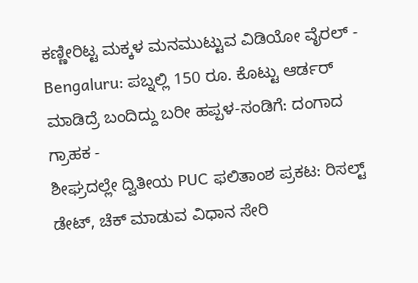ಕಣ್ಣೀರಿಟ್ಟ ಮಕ್ಕಳ ಮನಮುಟ್ಟುವ ವಿಡಿಯೋ ವೈರಲ್ -
Bengaluru: ಪಬ್ನಲ್ಲಿ 150 ರೂ. ಕೊಟ್ಟು ಆರ್ಡರ್ ಮಾಡಿದ್ರೆ ಬಂದಿದ್ದು ಬರೀ ಹಪ್ಪಳ-ಸಂಡಿಗೆ: ದಂಗಾದ ಗ್ರಾಹಕ -
ಶೀಘ್ರದಲ್ಲೇ ದ್ವಿತೀಯ PUC ಫಲಿತಾಂಶ ಪ್ರಕಟ: ರಿಸಲ್ಟ್ ಡೇಟ್, ಚೆಕ್ ಮಾಡುವ ವಿಧಾನ ಸೇರಿ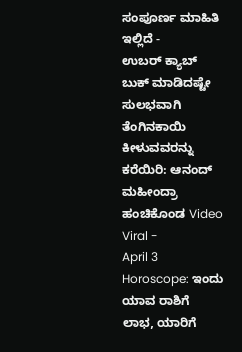ಸಂಪೂರ್ಣ ಮಾಹಿತಿ ಇಲ್ಲಿದೆ -
ಉಬರ್ ಕ್ಯಾಬ್ ಬುಕ್ ಮಾಡಿದಷ್ಟೇ ಸುಲಭವಾಗಿ ತೆಂಗಿನಕಾಯಿ ಕೀಳುವವರನ್ನು ಕರೆಯಿರಿ: ಆನಂದ್ ಮಹೀಂದ್ರಾ ಹಂಚಿಕೊಂಡ Video Viral -
April 3 Horoscope: ಇಂದು ಯಾವ ರಾಶಿಗೆ ಲಾಭ, ಯಾರಿಗೆ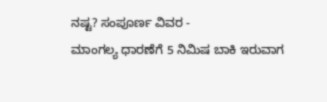ನಷ್ಟ? ಸಂಪೂರ್ಣ ವಿವರ -
ಮಾಂಗಲ್ಯ ಧಾರಣೆಗೆ 5 ನಿಮಿಷ ಬಾಕಿ ಇರುವಾಗ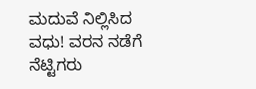ಮದುವೆ ನಿಲ್ಲಿಸಿದ ವಧು! ವರನ ನಡೆಗೆ ನೆಟ್ಟಿಗರು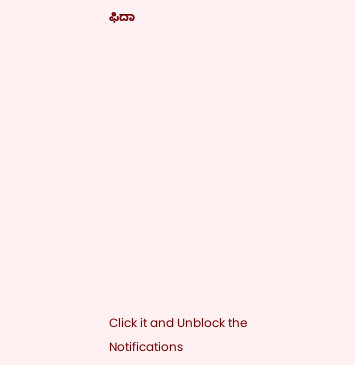ಫಿದಾ












Click it and Unblock the Notifications